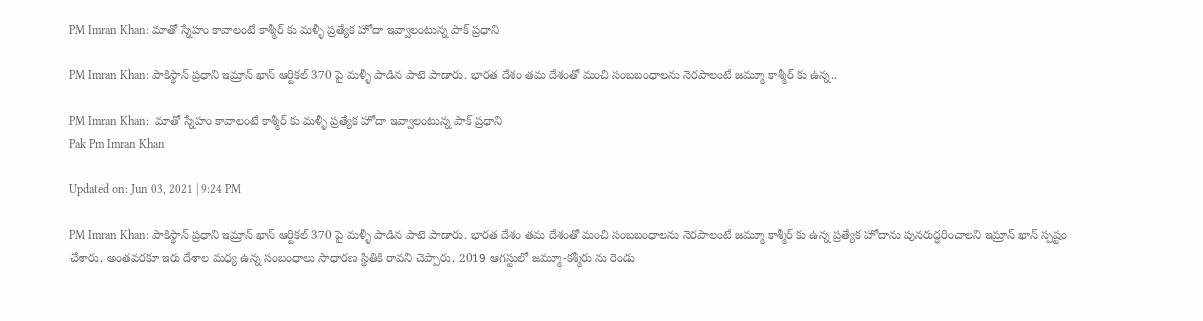PM Imran Khan: మాతో స్నేహం కావాలంటే కాశ్మీర్ కు మళ్ళీ ప్రత్యేక హోదా ఇవ్వాలంటున్న పాక్ ప్రధాని

PM Imran Khan: పాకిస్థాన్ ప్రధాని ఇమ్రాన్ ఖాన్ ఆర్టికల్ 370 పై మళ్ళీ పాడిన పాటె పాడారు. భారత దేశం తమ దేశంతో మంచి సంబబంధాలను నెరపాలంటే జమ్మూ కాశ్మీర్ కు ఉన్న..

PM Imran Khan:  మాతో స్నేహం కావాలంటే కాశ్మీర్ కు మళ్ళీ ప్రత్యేక హోదా ఇవ్వాలంటున్న పాక్ ప్రధాని
Pak Pm Imran Khan

Updated on: Jun 03, 2021 | 9:24 PM

PM Imran Khan: పాకిస్థాన్ ప్రధాని ఇమ్రాన్ ఖాన్ ఆర్టికల్ 370 పై మళ్ళీ పాడిన పాటె పాడారు. భారత దేశం తమ దేశంతో మంచి సంబబంధాలను నెరపాలంటే జమ్మూ కాశ్మీర్ కు ఉన్న ప్రత్యేక హోదాను పునరుద్ధరించాలని ఇమ్రాన్ ఖాన్ స్పష్టం చేశారు. అంతవరకూ ఇరు దేశాల మధ్య ఉన్న సంబంధాలు సాధారణ స్థితికి రావని చెప్పారు. 2019 ఆగస్టులో జమ్మూ-కశ్మీరు ను రెండు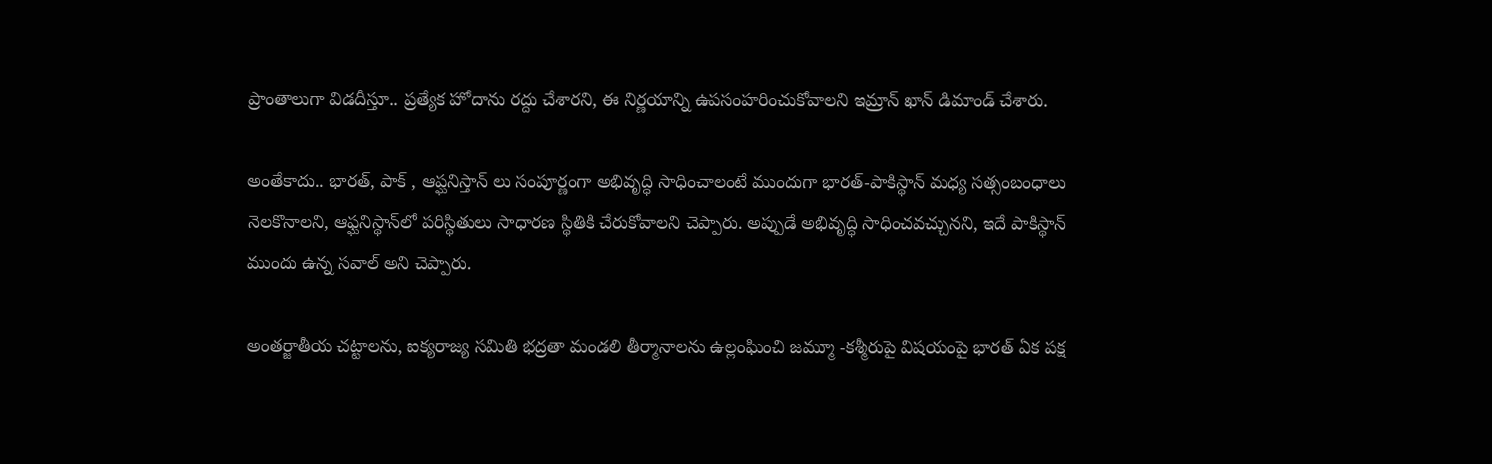ప్రాంతాలుగా విడదీస్తూ.. ప్రత్యేక హోదాను రద్దు చేశారని, ఈ నిర్ణయాన్ని ఉపసంహరించుకోవాలని ఇమ్రాన్ ఖాన్ డిమాండ్ చేశారు.

అంతేకాదు.. భారత్, పాక్ , ఆప్ఘనిస్తాన్ లు సంపూర్ణంగా అభివృద్ధి సాధించాలంటే ముందుగా భారత్-పాకిస్థాన్ మధ్య సత్సంబంధాలు నెలకొనాలని, ఆఫ్ఘనిస్థాన్‌లో పరిస్థితులు సాధారణ స్థితికి చేరుకోవాలని చెప్పారు. అప్పుడే అభివృద్ధి సాధించవచ్చునని, ఇదే పాకిస్థాన్ ముందు ఉన్న సవాల్ అని చెప్పారు.

అంతర్జాతీయ చట్టాలను, ఐక్యరాజ్య సమితి భద్రతా మండలి తీర్మానాలను ఉల్లంఘించి జమ్మూ -కశ్మీరుపై విషయంపై భారత్ ఏక పక్ష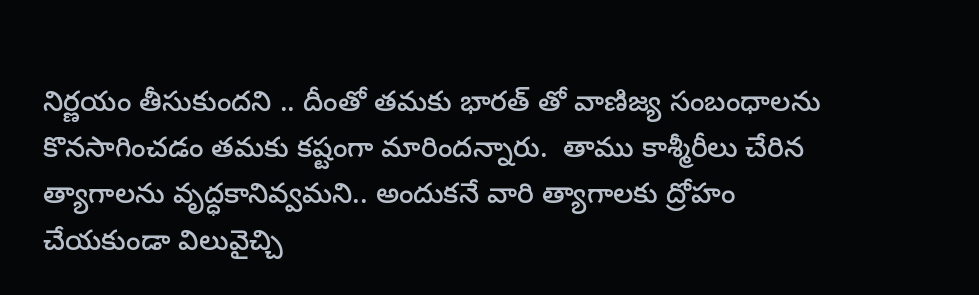నిర్ణయం తీసుకుందని .. దీంతో తమకు భారత్ తో వాణిజ్య సంబంధాలను కొనసాగించడం తమకు కష్టంగా మారిందన్నారు.  తాము కాశ్మీరీలు చేరిన త్యాగాలను వృద్ధకానివ్వమని.. అందుకనే వారి త్యాగాలకు ద్రోహం చేయకుండా విలువైచ్చి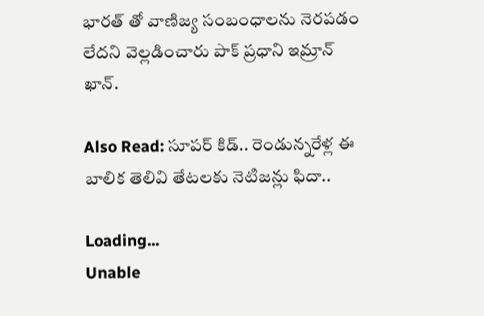భారత్ తో వాణిజ్య సంబంధాలను నెరపడం లేదని వెల్లడించారు పాక్ ప్రధాని ఇమ్రాన్ ఖాన్.

Also Read: సూపర్ కిడ్.. రెండున్నరేళ్ల ఈ బాలిక తెలివి తేటలకు నెటిజన్లు ఫిదా..

Loading...
Unable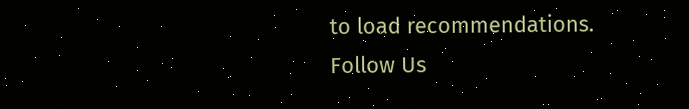to load recommendations.
Follow Us